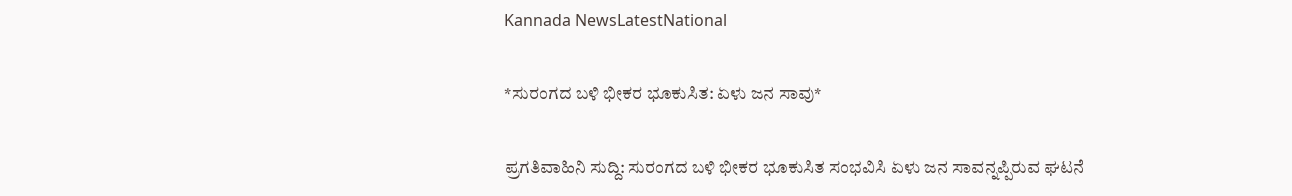Kannada NewsLatestNational

*ಸುರಂಗದ ಬಳಿ ಭೀಕರ ಭೂಕುಸಿತ: ಏಳು ಜನ ಸಾವು*

ಪ್ರಗತಿವಾಹಿನಿ ಸುದ್ದಿ: ಸುರಂಗದ ಬಳಿ ಭೀಕರ ಭೂಕುಸಿತ ಸಂಭವಿಸಿ ಏಳು ಜನ ಸಾವನ್ನಪ್ಪಿರುವ ಘಟನೆ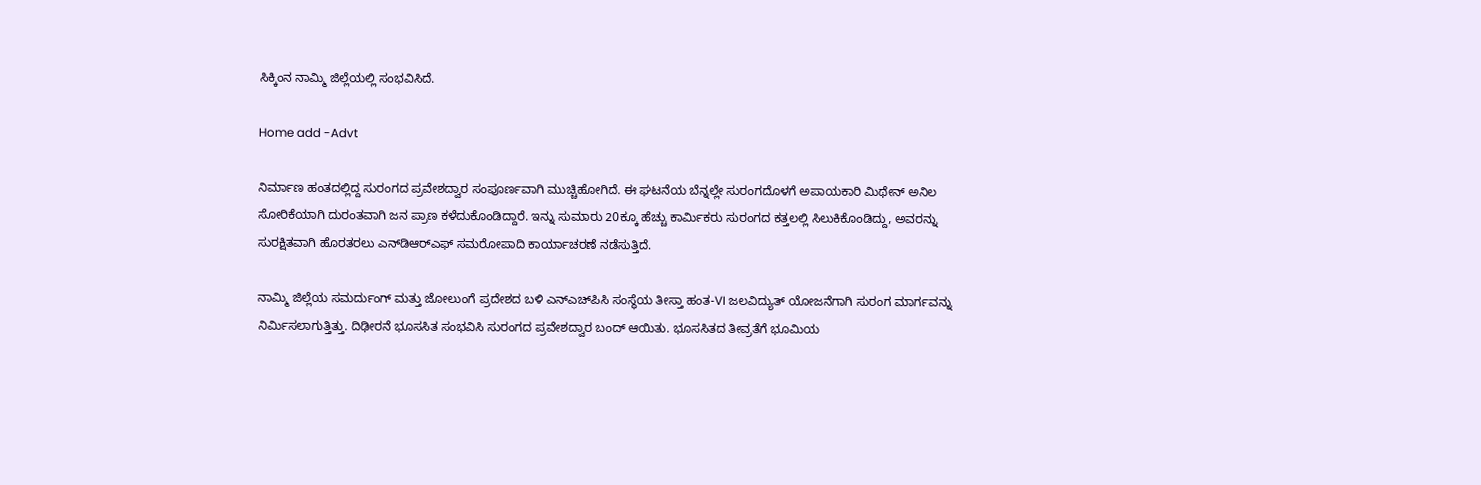ಸಿಕ್ಕಿಂನ ನಾಮ್ಮಿ ಜಿಲ್ಲೆಯಲ್ಲಿ ಸಂಭವಿಸಿದೆ.

Home add -Advt

ನಿರ್ಮಾಣ ಹಂತದಲ್ಲಿದ್ದ ಸುರಂಗದ ಪ್ರವೇಶದ್ವಾರ ಸಂಪೂರ್ಣವಾಗಿ ಮುಚ್ಚಿಹೋಗಿದೆ. ಈ ಘಟನೆಯ ಬೆನ್ನಲ್ಲೇ ಸುರಂಗದೊಳಗೆ ಅಪಾಯಕಾರಿ ಮಿಥೇನ್ ಅನಿಲ ಸೋರಿಕೆಯಾಗಿ ದುರಂತವಾಗಿ ಜನ ಪ್ರಾಣ ಕಳೆದುಕೊಂಡಿದ್ದಾರೆ. ಇನ್ನು ಸುಮಾರು 20ಕ್ಕೂ ಹೆಚ್ಚು ಕಾರ್ಮಿಕರು ಸುರಂಗದ ಕತ್ತಲಲ್ಲಿ ಸಿಲುಕಿಕೊಂಡಿದ್ದು, ಅವರನ್ನು ಸುರಕ್ಷಿತವಾಗಿ ಹೊರತರಲು ಎನ್‌ಡಿಆರ್‌ಎಫ್ ಸಮರೋಪಾದಿ ಕಾರ್ಯಾಚರಣೆ ನಡೆಸುತ್ತಿದೆ.

ನಾಮ್ಮಿ ಜಿಲ್ಲೆಯ ಸಮರ್ದುಂಗ್ ಮತ್ತು ಜೋಲುಂಗೆ ಪ್ರದೇಶದ ಬಳಿ ಎನ್‌ಎಚ್‌ಪಿಸಿ ಸಂಸ್ಥೆಯ ತೀಸ್ತಾ ಹಂತ-VI ಜಲವಿದ್ಯುತ್ ಯೋಜನೆಗಾಗಿ ಸುರಂಗ ಮಾರ್ಗವನ್ನು ನಿರ್ಮಿಸಲಾಗುತ್ತಿತ್ತು. ದಿಢೀರನೆ ಭೂಸಸಿತ ಸಂಭವಿಸಿ ಸುರಂಗದ ಪ್ರವೇಶದ್ವಾರ ಬಂದ್ ಆಯಿತು. ಭೂಸಸಿತದ ತೀವ್ರತೆಗೆ ಭೂಮಿಯ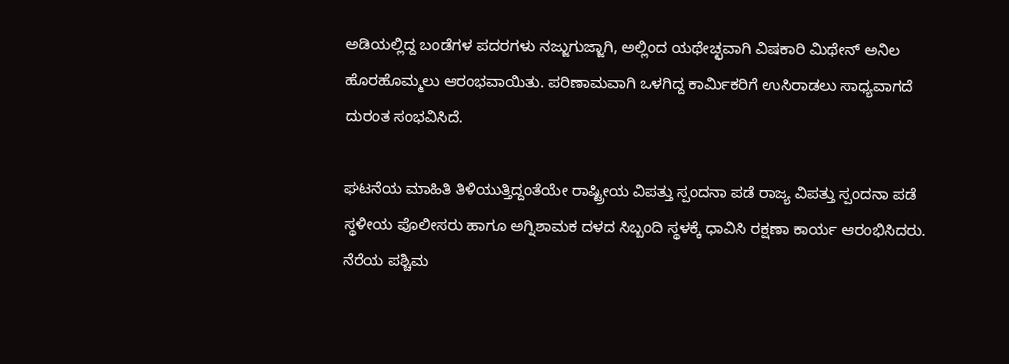ಅಡಿಯಲ್ಲಿದ್ದ ಬಂಡೆಗಳ ಪದರಗಳು ನಜ್ಜುಗುಜ್ಜಾಗಿ, ಅಲ್ಲಿಂದ ಯಥೇಚ್ಛವಾಗಿ ವಿಷಕಾರಿ ಮಿಥೇನ್ ಅನಿಲ ಹೊರಹೊಮ್ಮಲು ಆರಂಭವಾಯಿತು. ಪರಿಣಾಮವಾಗಿ ಒಳಗಿದ್ದ ಕಾರ್ಮಿಕರಿಗೆ ಉಸಿರಾಡಲು ಸಾಧ್ಯವಾಗದೆ ದುರಂತ ಸಂಭವಿಸಿದೆ.

ಘಟನೆಯ ಮಾಹಿತಿ ತಿಳಿಯುತ್ತಿದ್ದಂತೆಯೇ ರಾಷ್ಟ್ರೀಯ ವಿಪತ್ತು ಸ್ಪಂದನಾ ಪಡೆ ರಾಜ್ಯ ವಿಪತ್ತು ಸ್ಪಂದನಾ ಪಡೆ ಸ್ಥಳೀಯ ಪೊಲೀಸರು ಹಾಗೂ ಅಗ್ನಿಶಾಮಕ ದಳದ ಸಿಬ್ಬಂದಿ ಸ್ಥಳಕ್ಕೆ ಧಾವಿಸಿ ರಕ್ಷಣಾ ಕಾರ್ಯ ಆರಂಭಿಸಿದರು. ನೆರೆಯ ಪಶ್ಚಿಮ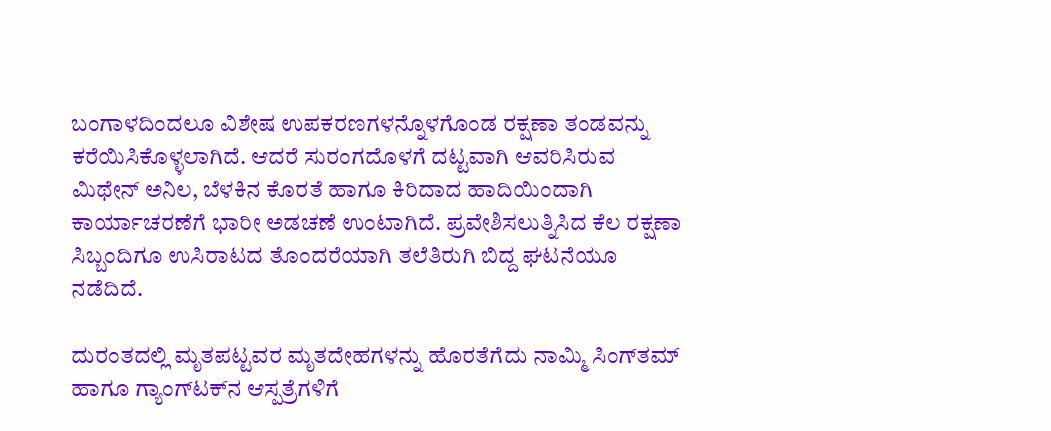ಬಂಗಾಳದಿಂದಲೂ ವಿಶೇಷ ಉಪಕರಣಗಳನ್ನೊಳಗೊಂಡ ರಕ್ಷಣಾ ತಂಡವನ್ನು ಕರೆಯಿಸಿಕೊಳ್ಳಲಾಗಿದೆ. ಆದರೆ ಸುರಂಗದೊಳಗೆ ದಟ್ಟವಾಗಿ ಆವರಿಸಿರುವ ಮಿಥೇನ್ ಅನಿಲ, ಬೆಳಕಿನ ಕೊರತೆ ಹಾಗೂ ಕಿರಿದಾದ ಹಾದಿಯಿಂದಾಗಿ ಕಾರ್ಯಾಚರಣೆಗೆ ಭಾರೀ ಅಡಚಣೆ ಉಂಟಾಗಿದೆ. ಪ್ರವೇಶಿಸಲುತ್ನಿಸಿದ ಕೆಲ ರಕ್ಷಣಾ ಸಿಬ್ಬಂದಿಗೂ ಉಸಿರಾಟದ ತೊಂದರೆಯಾಗಿ ತಲೆತಿರುಗಿ ಬಿದ್ದ ಘಟನೆಯೂ ನಡೆದಿದೆ.

ದುರಂತದಲ್ಲಿ ಮೃತಪಟ್ಟವರ ಮೃತದೇಹಗಳನ್ನು ಹೊರತೆಗೆದು ನಾಮ್ಮಿ ಸಿಂಗ್‌ತಮ್ ಹಾಗೂ ಗ್ಯಾಂಗ್‌ಟಕ್‌ನ ಆಸ್ಪತ್ರೆಗಳಿಗೆ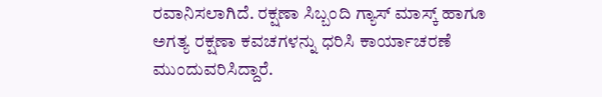ರವಾನಿಸಲಾಗಿದೆ. ರಕ್ಷಣಾ ಸಿಬ್ಬಂದಿ ಗ್ಯಾಸ್ ಮಾಸ್ಕ್ ಹಾಗೂ ಅಗತ್ಯ ರಕ್ಷಣಾ ಕವಚಗಳನ್ನು ಧರಿಸಿ ಕಾರ್ಯಾಚರಣೆ ಮುಂದುವರಿಸಿದ್ದಾರೆ.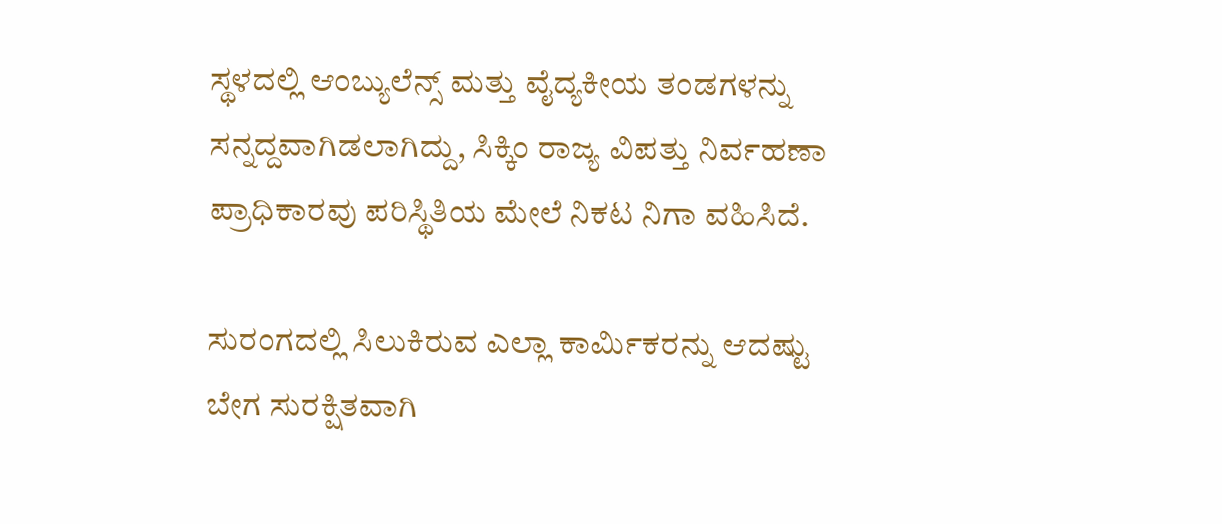ಸ್ಥಳದಲ್ಲಿ ಆಂಬ್ಯುಲೆನ್ಸ್ ಮತ್ತು ವೈದ್ಯಕೀಯ ತಂಡಗಳನ್ನು ಸನ್ನದ್ದವಾಗಿಡಲಾಗಿದ್ದು, ಸಿಕ್ಕಿಂ ರಾಜ್ಯ ವಿಪತ್ತು ನಿರ್ವಹಣಾ ಪ್ರಾಧಿಕಾರವು ಪರಿಸ್ಥಿತಿಯ ಮೇಲೆ ನಿಕಟ ನಿಗಾ ವಹಿಸಿದೆ.

ಸುರಂಗದಲ್ಲಿ ಸಿಲುಕಿರುವ ಎಲ್ಲಾ ಕಾರ್ಮಿಕರನ್ನು ಆದಷ್ಟು ಬೇಗ ಸುರಕ್ಷಿತವಾಗಿ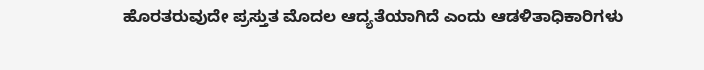ಹೊರತರುವುದೇ ಪ್ರಸ್ತುತ ಮೊದಲ ಆದ್ಯತೆಯಾಗಿದೆ ಎಂದು ಆಡಳಿತಾಧಿಕಾರಿಗಳು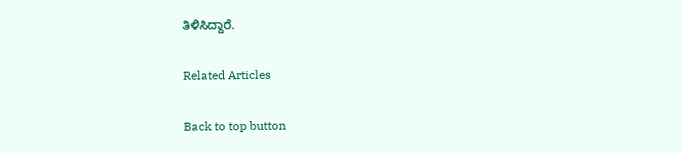ತಿಳಿಸಿದ್ದಾರೆ.

Related Articles

Back to top button